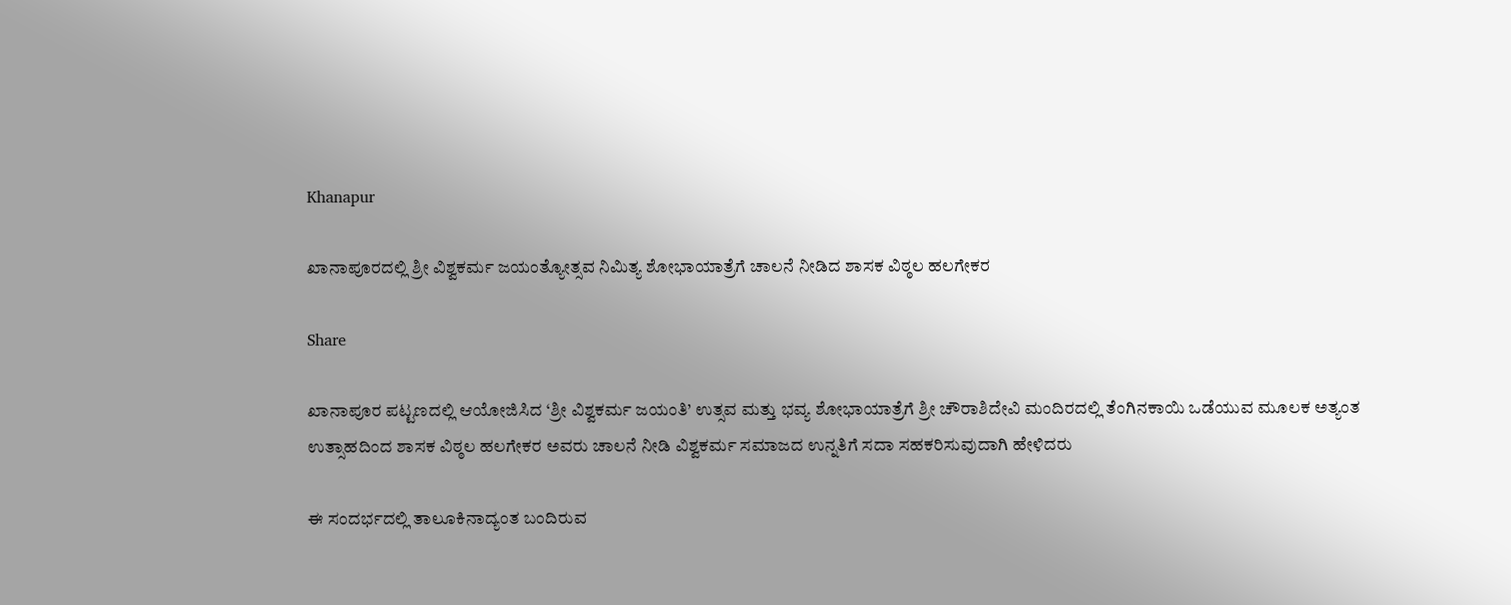Khanapur

ಖಾನಾಪೂರದಲ್ಲಿ ಶ್ರೀ ವಿಶ್ವಕರ್ಮ ಜಯಂತ್ಯೋತ್ಸವ ನಿಮಿತ್ಯ ಶೋಭಾಯಾತ್ರೆಗೆ ಚಾಲನೆ ನೀಡಿದ ಶಾಸಕ ವಿಠ್ಠಲ ಹಲಗೇಕರ

Share

ಖಾನಾಪೂರ ಪಟ್ಟಣದಲ್ಲಿ ಆಯೋಜಿಸಿದ ‘ಶ್ರೀ ವಿಶ್ವಕರ್ಮ ಜಯಂತಿ’ ಉತ್ಸವ ಮತ್ತು ಭವ್ಯ ಶೋಭಾಯಾತ್ರೆಗೆ ಶ್ರೀ ಚೌರಾಶಿದೇವಿ ಮಂದಿರದಲ್ಲಿ ತೆಂಗಿನಕಾಯಿ ಒಡೆಯುವ ಮೂಲಕ ಅತ್ಯಂತ ಉತ್ಸಾಹದಿಂದ ಶಾಸಕ ವಿಠ್ಠಲ ಹಲಗೇಕರ ಅವರು ಚಾಲನೆ ನೀಡಿ ವಿಶ್ವಕರ್ಮ ಸಮಾಜದ ಉನ್ನತಿಗೆ ಸದಾ ಸಹಕರಿಸುವುದಾಗಿ ಹೇಳಿದರು

ಈ ಸಂದರ್ಭದಲ್ಲಿ ತಾಲೂಕಿನಾದ್ಯಂತ ಬಂದಿರುವ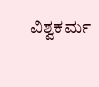ವಿಶ್ವಕರ್ಮ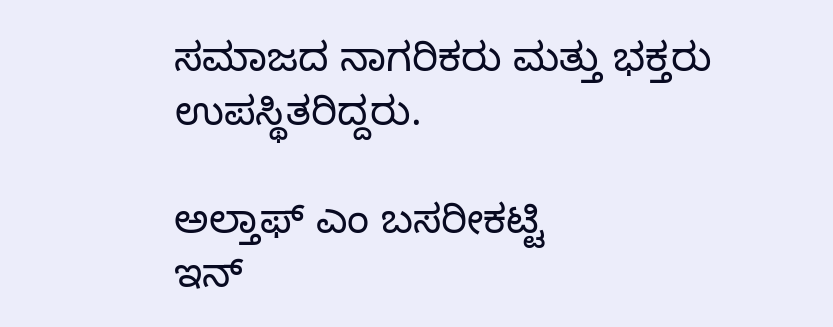ಸಮಾಜದ ನಾಗರಿಕರು ಮತ್ತು ಭಕ್ತರು ಉಪಸ್ಥಿತರಿದ್ದರು.

ಅಲ್ತಾಫ್ ಎಂ ಬಸರೀಕಟ್ಟಿ
ಇನ್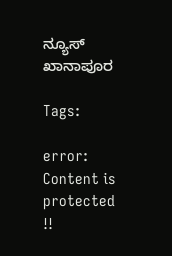ನ್ಯೂಸ್ ಖಾನಾಪೂರ

Tags:

error: Content is protected !!